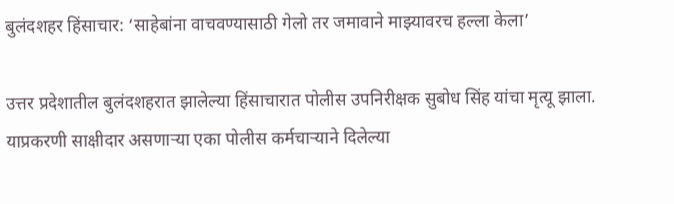बुलंदशहर हिंसाचार: ‘साहेबांना वाचवण्यासाठी गेलो तर जमावाने माझ्यावरच हल्ला केला’

उत्तर प्रदेशातील बुलंदशहरात झालेल्या हिंसाचारात पोलीस उपनिरीक्षक सुबोध सिंह यांचा मृत्यू झाला. याप्रकरणी साक्षीदार असणाऱ्या एका पोलीस कर्मचाऱ्याने दिलेल्या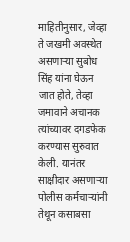माहितीनुसार, जेव्हा ते जखमी अवस्थेत असणाऱ्या सुबोध सिंह यांना घेऊन जात होते, तेव्हा जमावाने अचानक त्यांच्यावर दगडफेक करण्यास सुरुवात केली. यानंतर साक्षीदार असणाऱ्या पोलीस कर्मचाऱ्यांनी तेथून कसाबसा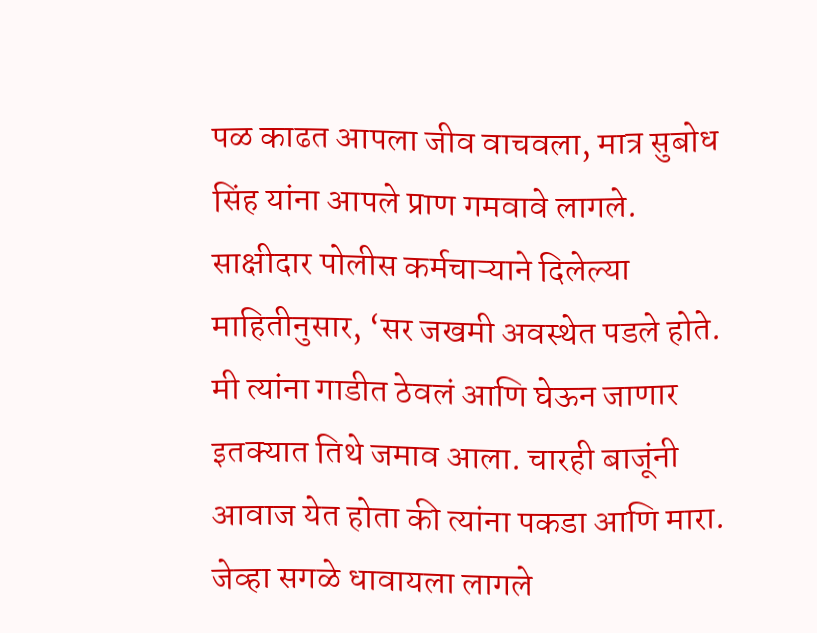पळ काढत आपला जीव वाचवला, मात्र सुबोध सिंह यांना आपले प्राण गमवावे लागले.
साक्षीदार पोलीस कर्मचाऱ्याने दिलेल्या माहितीनुसार, ‘सर जखमी अवस्थेत पडले होते. मी त्यांना गाडीत ठेवलं आणि घेऊन जाणार इतक्यात तिथे जमाव आला. चारही बाजूंनी आवाज येत होता की त्यांना पकडा आणि मारा. जेव्हा सगळे धावायला लागले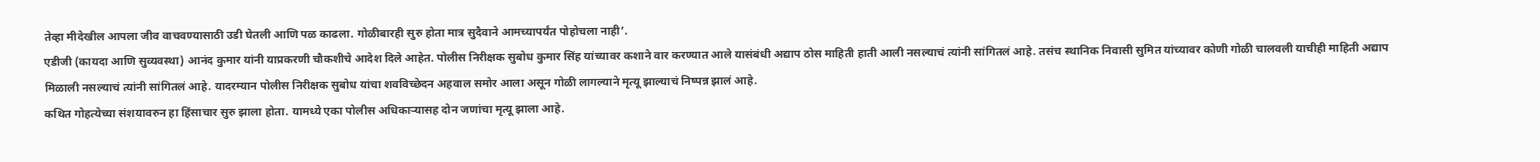तेव्हा मीदेखील आपला जीव वाचवण्यासाठी उडी घेतली आणि पळ काढला. गोळीबारही सुरु होता मात्र सुदैवाने आमच्यापर्यंत पोहोचला नाही’.
एडीजी (कायदा आणि सुव्यवस्था) आनंद कुमार यांनी याप्रकरणी चौकशीचे आदेश दिले आहेत. पोलीस निरीक्षक सुबोध कुमार सिंह यांच्यावर कशाने वार करण्यात आले यासंबंधी अद्याप ठोस माहिती हाती आली नसल्याचं त्यांनी सांगितलं आहे. तसंच स्थानिक निवासी सुमित यांच्यावर कोणी गोळी चालवली याचीही माहिती अद्याप मिळाली नसल्याचं त्यांनी सांगितलं आहे. यादरम्यान पोलीस निरीक्षक सुबोध यांचा शवविच्छेदन अहवाल समोर आला असून गोळी लागल्याने मृत्यू झाल्याचं निष्पन्न झालं आहे.
कथित गोहत्येच्या संशयावरुन हा हिंसाचार सुरु झाला होता. यामध्ये एका पोलीस अधिकाऱ्यासह दोन जणांचा मृत्यू झाला आहे.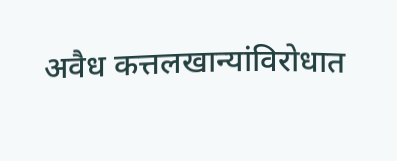अवैध कत्तलखान्यांविरोधात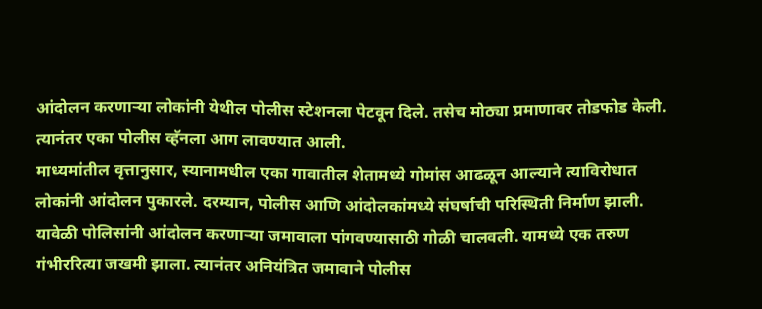आंदोलन करणाऱ्या लोकांनी येथील पोलीस स्टेशनला पेटवून दिले. तसेच मोठ्या प्रमाणावर तोडफोड केली. त्यानंतर एका पोलीस व्हॅनला आग लावण्यात आली.
माध्यमांतील वृत्तानुसार, स्यानामधील एका गावातील शेतामध्ये गोमांस आढळून आल्याने त्याविरोधात लोकांनी आंदोलन पुकारले. दरम्यान, पोलीस आणि आंदोलकांमध्ये संघर्षाची परिस्थिती निर्माण झाली. यावेळी पोलिसांनी आंदोलन करणाऱ्या जमावाला पांगवण्यासाठी गोळी चालवली. यामध्ये एक तरुण गंभीररित्या जखमी झाला. त्यानंतर अनियंत्रित जमावाने पोलीस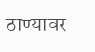ठाण्यावर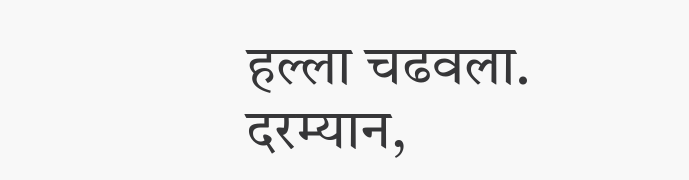हल्ला चढवला. दरम्यान,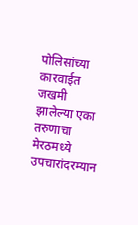पोलिसांच्या कारवाईत जखमी झालेल्या एका तरुणाचा मेरठमध्ये उपचारांदरम्यान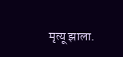मृत्यू झाला.